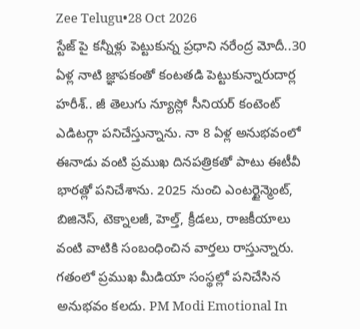Zee Telugu•28 Oct 2026
స్టేజ్ పై కన్నీళ్లు పెట్టుకున్న ప్రధాని నరేంద్ర మోదీ..30 ఏళ్ల నాటి జ్ఞాపకంతో కంటతడి పెట్టుకున్నారుదార్ల హరీశ్.. జీ తెలుగు న్యూస్లో సీనియర్ కంటెంట్ ఎడిటర్గా పనిచేస్తున్నాను. నా 8 ఏళ్ల అనుభవంలో ఈనాడు వంటి ప్రముఖ దినపత్రికతో పాటు ఈటీవీ భారత్లో పనిచేశాను. 2025 నుంచి ఎంటర్టైన్మెంట్, బిజినెస్, టెక్నాలజీ, హెల్త్, క్రీడలు, రాజకీయాలు వంటి వాటికి సంబంధించిన వార్తలు రాస్తున్నారు. గతంలో ప్రముఖ మీడియా సంస్థల్లో పనిచేసిన అనుభవం కలదు. PM Modi Emotional In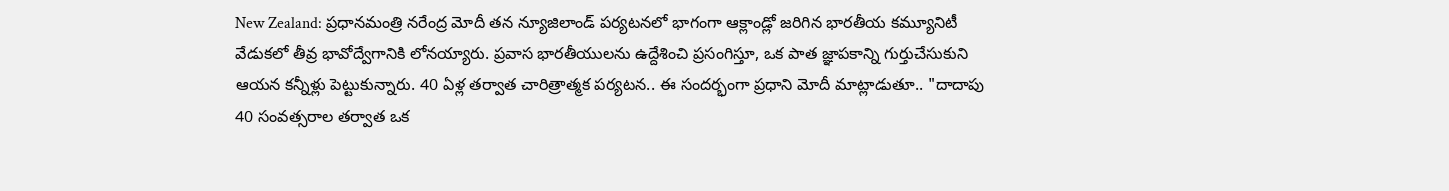New Zealand: ప్రధానమంత్రి నరేంద్ర మోదీ తన న్యూజిలాండ్ పర్యటనలో భాగంగా ఆక్లాండ్లో జరిగిన భారతీయ కమ్యూనిటీ వేడుకలో తీవ్ర భావోద్వేగానికి లోనయ్యారు. ప్రవాస భారతీయులను ఉద్దేశించి ప్రసంగిస్తూ, ఒక పాత జ్ఞాపకాన్ని గుర్తుచేసుకుని ఆయన కన్నీళ్లు పెట్టుకున్నారు. 40 ఏళ్ల తర్వాత చారిత్రాత్మక పర్యటన.. ఈ సందర్భంగా ప్రధాని మోదీ మాట్లాడుతూ.. "దాదాపు 40 సంవత్సరాల తర్వాత ఒక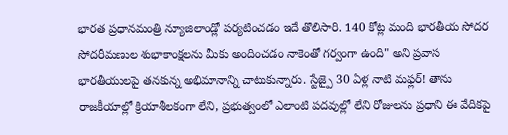భారత ప్రధానమంత్రి న్యూజిలాండ్లో పర్యటించడం ఇదే తొలిసారి. 140 కోట్ల మంది భారతీయ సోదర సోదరీమణుల శుభాకాంక్షలను మీకు అందించడం నాకెంతో గర్వంగా ఉంది" అని ప్రవాస భారతీయులపై తనకున్న అభిమానాన్ని చాటుకున్నారు. స్టేజ్పై 30 ఏళ్ల నాటి మఫ్లర్! తాను రాజకీయాల్లో క్రియాశీలకంగా లేని, ప్రభుత్వంలో ఎలాంటి పదవుల్లో లేని రోజులను ప్రధాని ఈ వేదికపై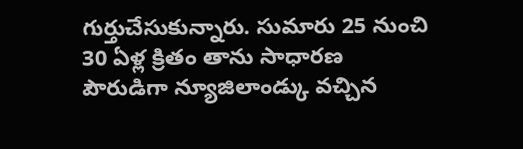గుర్తుచేసుకున్నారు. సుమారు 25 నుంచి 30 ఏళ్ల క్రితం తాను సాధారణ పౌరుడిగా న్యూజిలాండ్కు వచ్చిన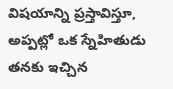విషయాన్ని ప్రస్తావిస్తూ, అప్పట్లో ఒక స్నేహితుడు తనకు ఇచ్చిన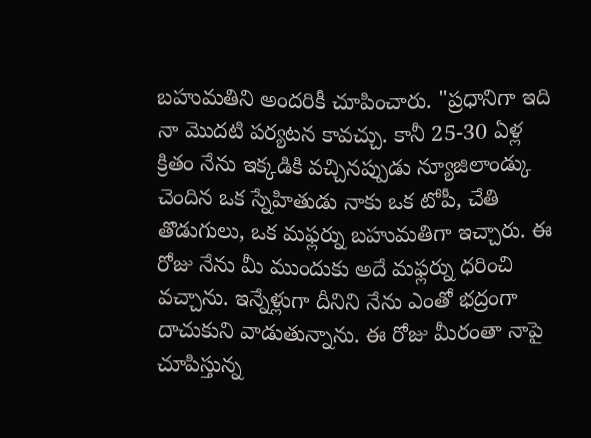బహుమతిని అందరికీ చూపించారు. "ప్రధానిగా ఇది నా మొదటి పర్యటన కావచ్చు. కానీ 25-30 ఏళ్ల క్రితం నేను ఇక్కడికి వచ్చినప్పుడు న్యూజిలాండ్కు చెందిన ఒక స్నేహితుడు నాకు ఒక టోపీ, చేతి తొడుగులు, ఒక మఫ్లర్ను బహుమతిగా ఇచ్చారు. ఈ రోజు నేను మీ ముందుకు అదే మఫ్లర్ను ధరించి వచ్చాను. ఇన్నేళ్లుగా దీనిని నేను ఎంతో భద్రంగా దాచుకుని వాడుతున్నాను. ఈ రోజు మీరంతా నాపై చూపిస్తున్న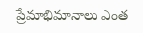ప్రేమాభిమానాలు ఎంత